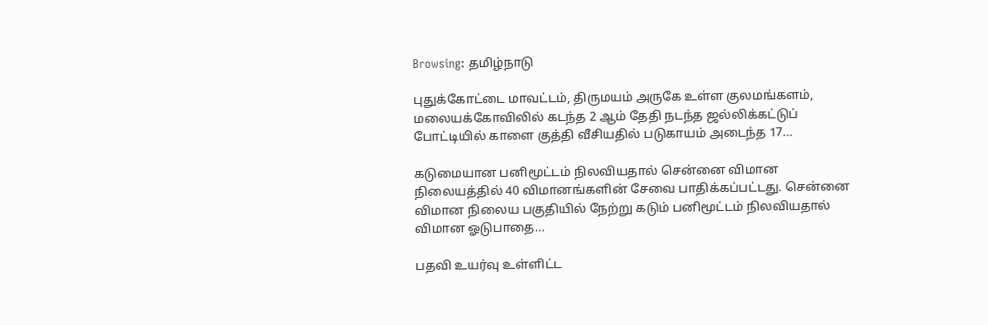Browsing: தமிழ்நாடு

புதுக்கோட்டை மாவட்டம், திருமயம் அருகே உள்ள குலமங்களம், மலையக்கோவிலில் கடந்த 2 ஆம் தேதி நடந்த ஜல்லிக்கட்டுப் போட்டியில் காளை குத்தி வீசியதில் படுகாயம் அடைந்த 17…

கடுமையான பனிமூட்டம் நிலவியதால் சென்னை விமான நிலையத்தில் 40 விமானங்களின் சேவை பாதிக்கப்பட்டது. சென்னை விமான நிலைய பகுதியில் நேற்று கடும் பனிமூட்டம் நிலவியதால் விமான ஓடுபாதை…

பதவி உயர்வு உள்ளிட்ட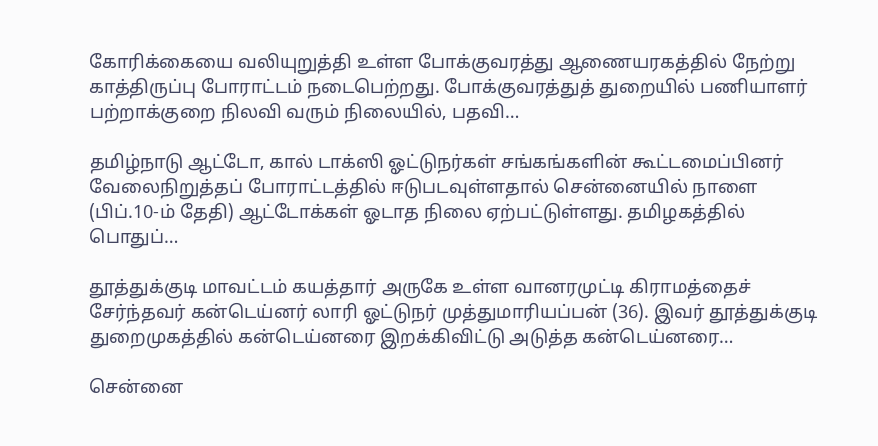கோரிக்கையை வலியுறுத்தி உள்ள போக்குவரத்து ஆணையரகத்தில் நேற்று காத்திருப்பு போராட்டம் நடைபெற்றது. போக்குவரத்துத் துறையில் பணியாளர் பற்றாக்குறை நிலவி வரும் நிலையில், பதவி…

தமிழ்நாடு ஆட்டோ, கால் டாக்ஸி ஓட்டுநர்கள் சங்கங்களின் கூட்டமைப்பினர் வேலைநிறுத்தப் போராட்டத்தில் ஈடுபடவுள்ளதால் சென்னையில் நாளை (பிப்.10-ம் தேதி) ஆட்டோக்கள் ஓடாத நிலை ஏற்பட்டுள்ளது. தமிழகத்தில் பொதுப்…

தூத்துக்குடி மாவட்டம் கயத்தார் அருகே உள்ள வானரமுட்டி கிராமத்தைச் சேர்ந்தவர் கன்டெய்னர் லாரி ஓட்டுநர் முத்துமாரியப்பன் (36). இவர் தூத்துக்குடி துறைமுகத்தில் கன்டெய்னரை இறக்கிவிட்டு அடுத்த கன்டெய்னரை…

சென்னை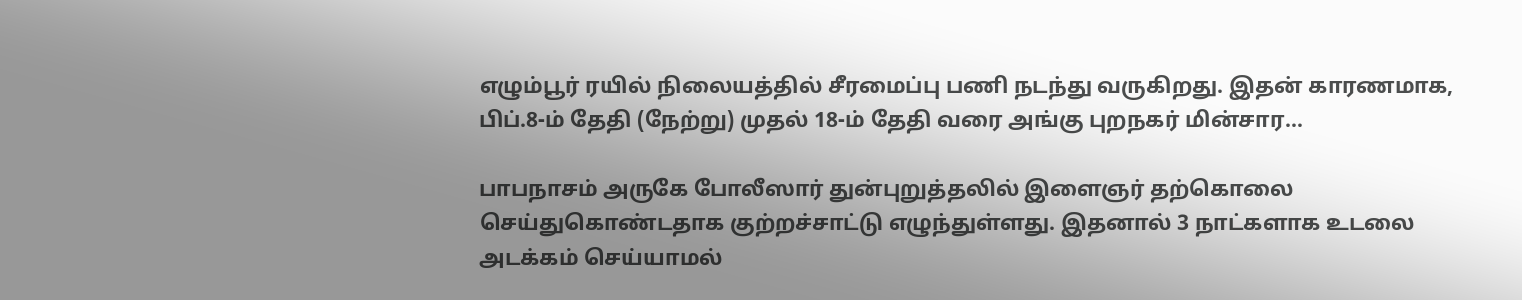எழும்பூர் ரயில் நிலையத்தில் சீரமைப்பு பணி நடந்து வருகிறது. இதன் காரணமாக, பிப்.8-ம் தேதி (நேற்று) முதல் 18-ம் தேதி வரை அங்கு புறநகர் மின்சார…

பாபநாசம் அருகே போலீஸார் துன்புறுத்தலில் இளைஞர் தற்கொலை செய்துகொண்டதாக குற்றச்சாட்டு எழுந்துள்ளது. இதனால் 3 நாட்களாக உடலை அடக்கம் செய்யாமல்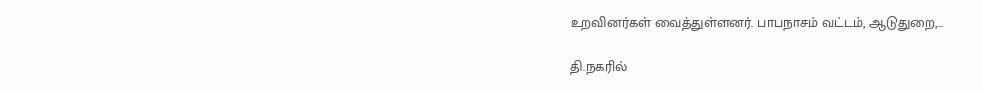உறவினர்கள் வைத்துள்ளனர். பாபநாசம் வட்டம், ஆடுதுறை,…

தி.நகரில்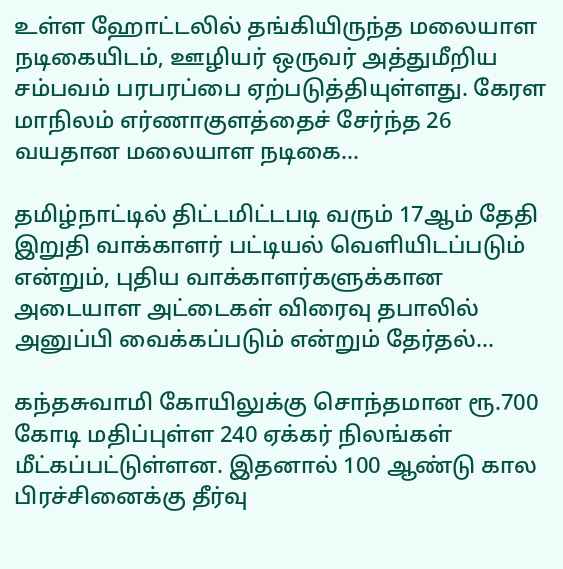உள்ள ஹோட்டலில் தங்கியிருந்த மலையாள நடிகையிடம், ஊழியர் ஒருவர் அத்துமீறிய சம்பவம் பரபரப்பை ஏற்படுத்தியுள்ளது. கேரள மாநிலம் எர்ணாகுளத்தைச் சேர்ந்த 26 வயதான மலையாள நடிகை…

தமிழ்நாட்டில் திட்டமிட்டபடி வரும் 17ஆம் தேதி இறுதி வாக்காளர் பட்டியல் வெளியிடப்படும் என்றும், புதிய வாக்காளர்களுக்கான அடையாள அட்டைகள் விரைவு தபாலில் அனுப்பி வைக்கப்படும் என்றும் தேர்தல்…

கந்தசுவாமி கோயிலுக்கு சொந்தமான ரூ.700 கோடி மதிப்புள்ள 240 ஏக்கர் நிலங்கள் மீட்கப்பட்டுள்ளன. இதனால் 100 ஆண்டு கால பிரச்சினைக்கு தீர்வு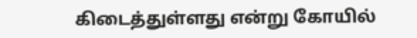கிடைத்துள்ளது என்று கோயில்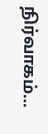நிர்வாகம்…